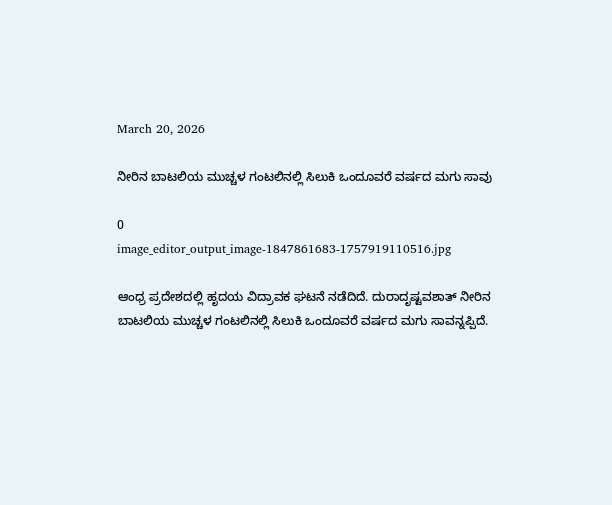March 20, 2026

ನೀರಿನ ಬಾಟಲಿಯ ಮುಚ್ಚಳ ಗಂಟಲಿನಲ್ಲಿ ಸಿಲುಕಿ ಒಂದೂವರೆ ವರ್ಷದ ಮಗು ಸಾವು

0
image_editor_output_image-1847861683-1757919110516.jpg

ಆಂಧ್ರ ಪ್ರದೇಶದಲ್ಲಿ ಹೃದಯ ವಿದ್ರಾವಕ ಘಟನೆ ನಡೆದಿದೆ. ದುರಾದೃಷ್ಟವಶಾತ್ ನೀರಿನ ಬಾಟಲಿಯ ಮುಚ್ಚಳ ಗಂಟಲಿನಲ್ಲಿ ಸಿಲುಕಿ ಒಂದೂವರೆ ವರ್ಷದ ಮಗು ಸಾವನ್ನಪ್ಪಿದೆ.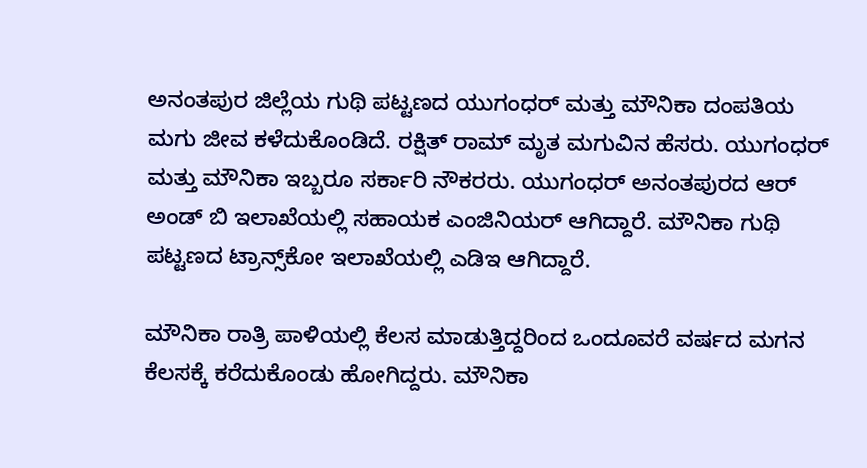ಅನಂತಪುರ ಜಿಲ್ಲೆಯ ಗುಥಿ ಪಟ್ಟಣದ ಯುಗಂಧರ್ ಮತ್ತು ಮೌನಿಕಾ ದಂಪತಿಯ ಮಗು ಜೀವ ಕಳೆದುಕೊಂಡಿದೆ. ರಕ್ಷಿತ್ ರಾಮ್ ಮೃತ ಮಗುವಿನ ಹೆಸರು. ಯುಗಂಧರ್ ಮತ್ತು ಮೌನಿಕಾ ಇಬ್ಬರೂ ಸರ್ಕಾರಿ ನೌಕರರು. ಯುಗಂಧರ್ ಅನಂತಪುರದ ಆರ್ ಅಂಡ್ ಬಿ ಇಲಾಖೆಯಲ್ಲಿ ಸಹಾಯಕ ಎಂಜಿನಿಯರ್ ಆಗಿದ್ದಾರೆ. ಮೌನಿಕಾ ಗುಥಿ ಪಟ್ಟಣದ ಟ್ರಾನ್ಸ್‌ಕೋ ಇಲಾಖೆಯಲ್ಲಿ ಎಡಿಇ ಆಗಿದ್ದಾರೆ.

ಮೌನಿಕಾ ರಾತ್ರಿ ಪಾಳಿಯಲ್ಲಿ ಕೆಲಸ ಮಾಡುತ್ತಿದ್ದರಿಂದ ಒಂದೂವರೆ ವರ್ಷದ ಮಗನ ಕೆಲಸಕ್ಕೆ ಕರೆದುಕೊಂಡು ಹೋಗಿದ್ದರು. ಮೌನಿಕಾ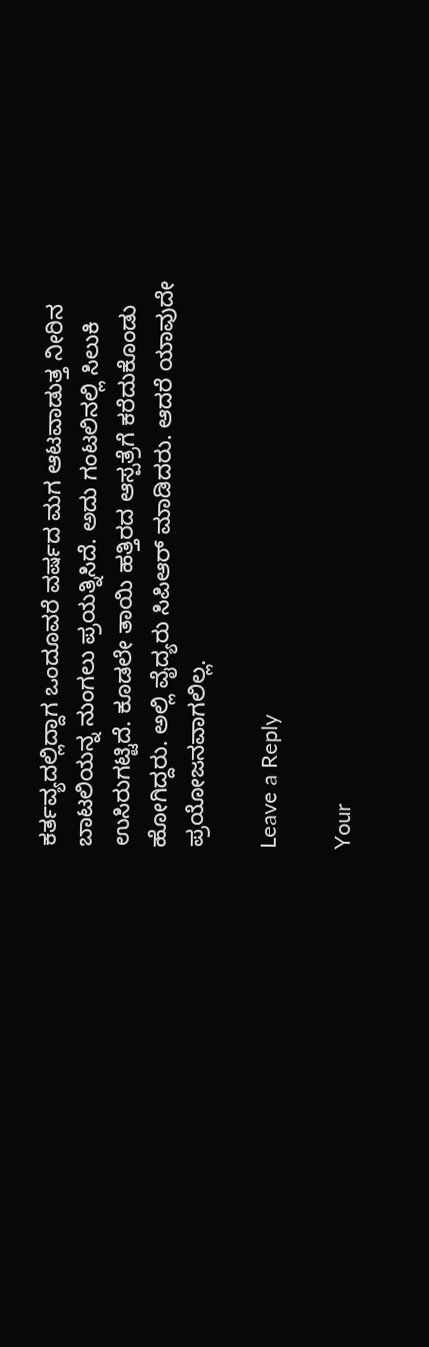ಕರ್ತವ್ಯದಲ್ಲಿದ್ದಾಗ ಒಂದೂವರೆ ವರ್ಷದ ಮಗ ಆಟವಾಡುತ್ತ ನೀರಿನ ಬಾಟಲಿಯನ್ನ ನುಂಗಲು ಪ್ರಯತ್ನಿಸಿದೆ. ಅದು ಗಂಟಲಿನಲ್ಲಿ ಸಿಲುಕಿ ಉಸಿರುಗಟ್ಟಿದೆ. ಕೂಡಲೇ ತಾಯಿ ಹತ್ತಿರದ ಆಸ್ಪತ್ರೆಗೆ ಕರೆದುಕೊಂಡು ಹೋಗಿದ್ದರು. ಅಲ್ಲಿ ವೈದ್ಯರು ಸಿಪಿಆ‌ರ್ ಮಾಡಿದರು. ಆದರೆ ಯಾವುದೇ ಪ್ರಯೋಜನವಾಗಲಿಲ್ಲ.

Leave a Reply

Your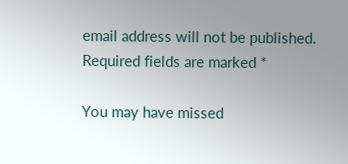email address will not be published. Required fields are marked *

You may have missed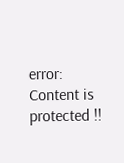error: Content is protected !!